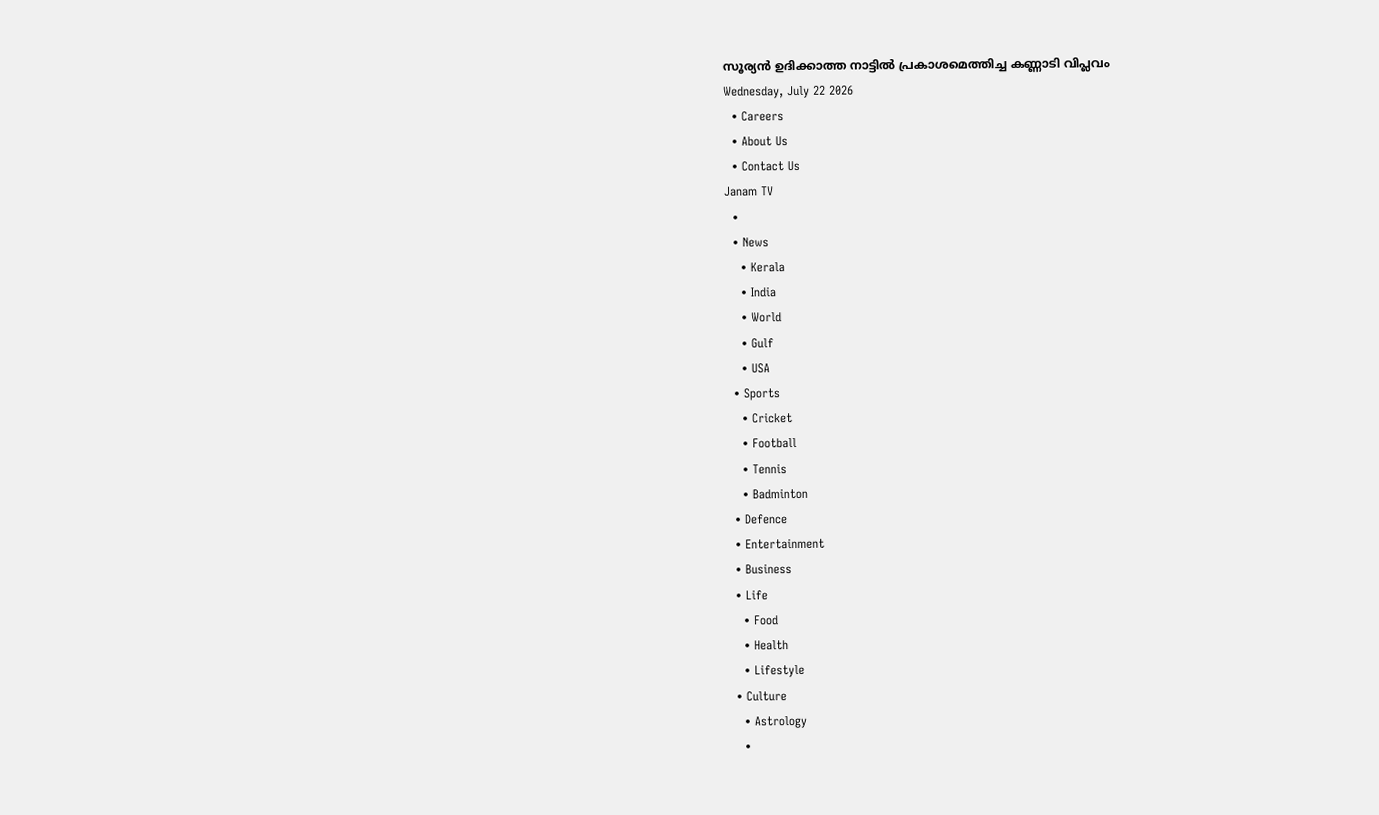സൂര്യൻ ഉദിക്കാത്ത നാട്ടിൽ പ്രകാശമെത്തിച്ച കണ്ണാടി വിപ്ലവം
Wednesday, July 22 2026
  • Careers
  • About Us
  • Contact Us
Janam TV
  •
  • News
    • Kerala
    • India
    • World
    • Gulf
    • USA
  • Sports
    • Cricket
    • Football
    • Tennis
    • Badminton
  • Defence
  • Entertainment
  • Business
  • Life
    • Food
    • Health
    • Lifestyle
  • Culture
    • Astrology
    •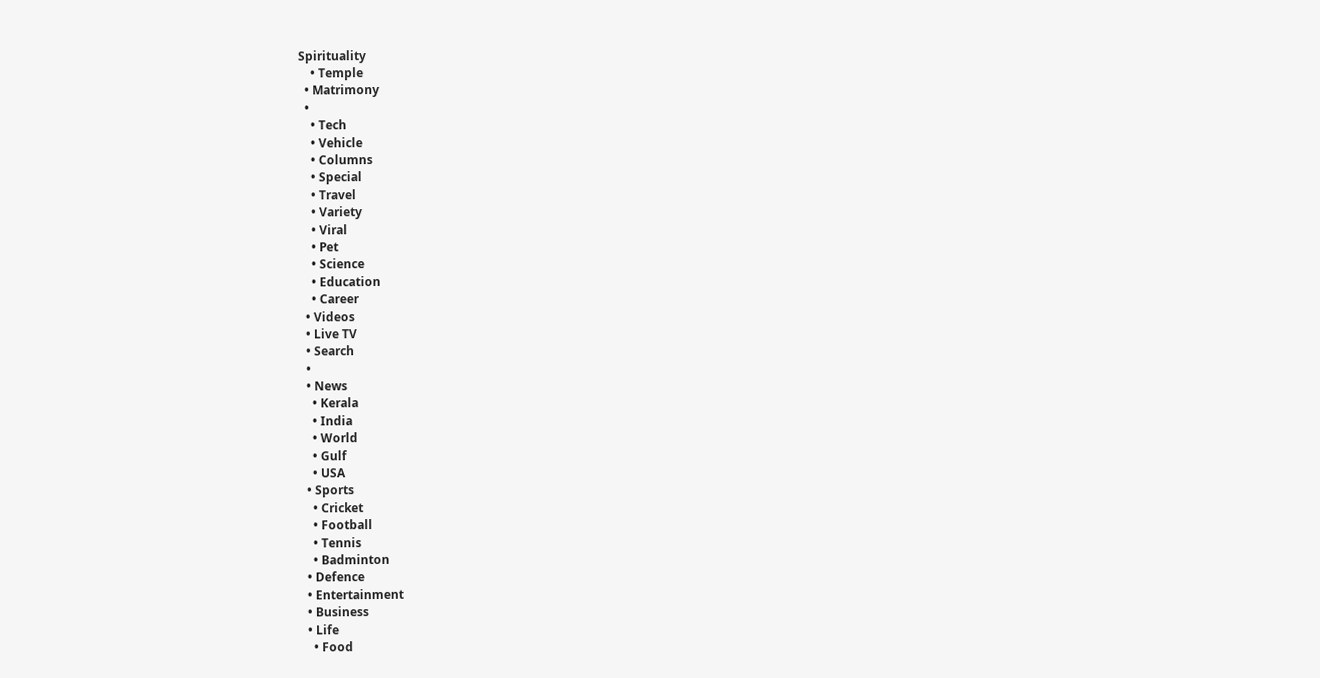Spirituality
    • Temple
  • Matrimony
  •
    • Tech
    • Vehicle
    • Columns
    • Special
    • Travel
    • Variety
    • Viral
    • Pet
    • Science
    • Education
    • Career
  • Videos
  • Live TV
  • Search
  •
  • News
    • Kerala
    • India
    • World
    • Gulf
    • USA
  • Sports
    • Cricket
    • Football
    • Tennis
    • Badminton
  • Defence
  • Entertainment
  • Business
  • Life
    • Food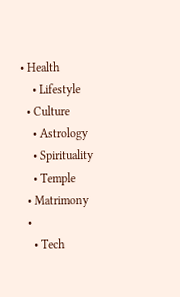• Health
    • Lifestyle
  • Culture
    • Astrology
    • Spirituality
    • Temple
  • Matrimony
  •
    • Tech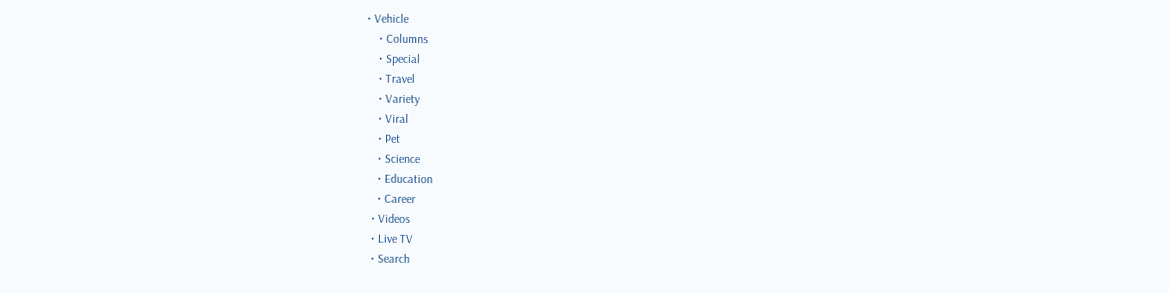• Vehicle
    • Columns
    • Special
    • Travel
    • Variety
    • Viral
    • Pet
    • Science
    • Education
    • Career
  • Videos
  • Live TV
  • Search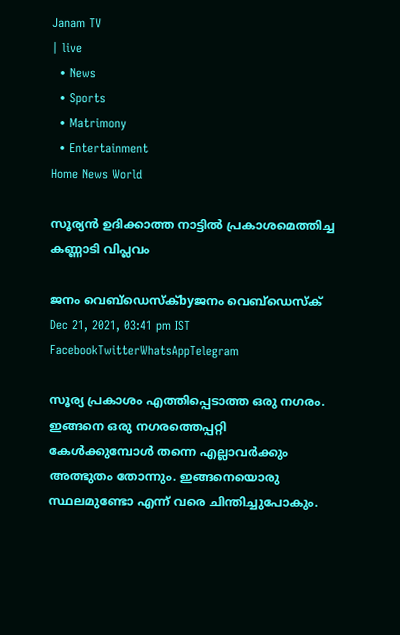Janam TV
| live
  • News
  • Sports
  • Matrimony
  • Entertainment
Home News World

സൂര്യൻ ഉദിക്കാത്ത നാട്ടിൽ പ്രകാശമെത്തിച്ച കണ്ണാടി വിപ്ലവം

ജനം വെബ്‌ഡെസ്ക്byജനം വെബ്‌ഡെസ്ക്
Dec 21, 2021, 03:41 pm IST
FacebookTwitterWhatsAppTelegram

സൂര്യ പ്രകാശം എത്തിപ്പെടാത്ത ഒരു നഗരം. ഇങ്ങനെ ഒരു നഗരത്തെപ്പറ്റി കേൾക്കുമ്പോൾ തന്നെ എല്ലാവർക്കും അത്ഭുതം തോന്നും. ഇങ്ങനെയൊരു സ്ഥലമുണ്ടോ എന്ന് വരെ ചിന്തിച്ചുപോകും.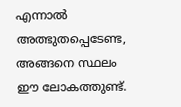എന്നാൽ അത്ഭുതപ്പെടേണ്ട, അങ്ങനെ സ്ഥലം ഈ ലോകത്തുണ്ട്.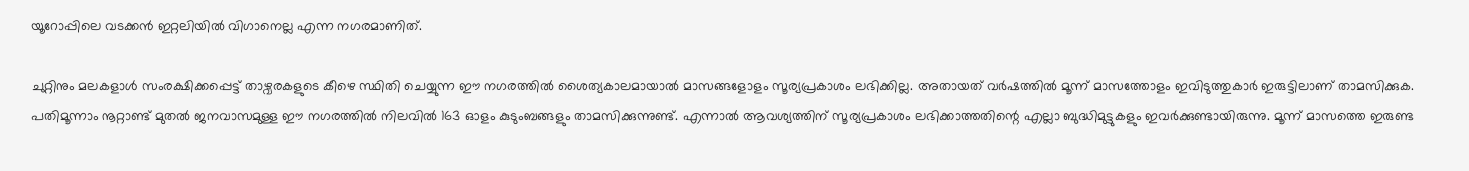യൂറോപ്പിലെ വടക്കൻ ഇറ്റലിയിൽ വിഗാനെല്ല എന്ന നഗരമാണിത്.

ചുറ്റിനും മലകളാൾ സംരക്ഷിക്കപ്പെട്ട് താഴ്വരകളുടെ കീഴെ സ്ഥിതി ചെയ്യുന്ന ഈ നഗരത്തിൽ ശൈത്യകാലമായാൽ മാസങ്ങളോളം സൂര്യപ്രകാശം ലഭിക്കില്ല. അതായത് വർഷത്തിൽ മൂന്ന് മാസത്തോളം ഇവിടുത്തുകാർ ഇരുട്ടിലാണ് താമസിക്കുക. പതിമൂന്നാം നൂറ്റാണ്ട് മുതൽ ജനവാസമുള്ള ഈ നഗരത്തിൽ നിലവിൽ 163 ഓളം കുടുംബങ്ങളും താമസിക്കുന്നുണ്ട്. എന്നാൽ ആവശ്യത്തിന് സൂര്യപ്രകാശം ലഭിക്കാത്തതിന്റെ എല്ലാ ബുദ്ധിമുട്ടുകളും ഇവർക്കുണ്ടായിരുന്നു. മൂന്ന് മാസത്തെ ഇരുണ്ട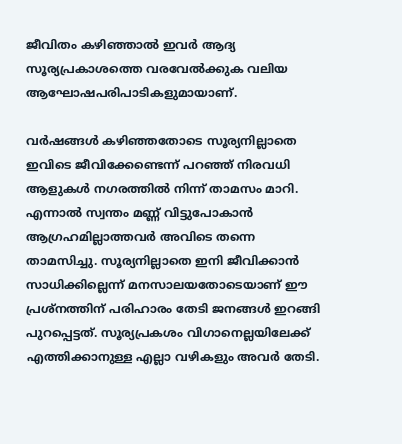ജീവിതം കഴിഞ്ഞാൽ ഇവർ ആദ്യ സൂര്യപ്രകാശത്തെ വരവേൽക്കുക വലിയ ആഘോഷപരിപാടികളുമായാണ്.

വർഷങ്ങൾ കഴിഞ്ഞതോടെ സൂര്യനില്ലാതെ ഇവിടെ ജീവിക്കേണ്ടെന്ന് പറഞ്ഞ് നിരവധി ആളുകൾ നഗരത്തിൽ നിന്ന് താമസം മാറി. എന്നാൽ സ്വന്തം മണ്ണ് വിട്ടുപോകാൻ ആഗ്രഹമില്ലാത്തവർ അവിടെ തന്നെ താമസിച്ചു. സൂര്യനില്ലാതെ ഇനി ജീവിക്കാൻ സാധിക്കില്ലെന്ന് മനസാലയതോടെയാണ് ഈ പ്രശ്നത്തിന് പരിഹാരം തേടി ജനങ്ങൾ ഇറങ്ങി പുറപ്പെട്ടത്. സൂര്യപ്രകശം വിഗാനെല്ലയിലേക്ക് എത്തിക്കാനുള്ള എല്ലാ വഴികളും അവർ തേടി.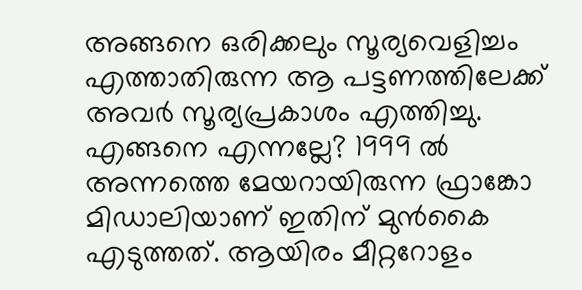അങ്ങനെ ഒരിക്കലും സൂര്യവെളിച്ചം എത്താതിരുന്ന ആ പട്ടണത്തിലേക്ക് അവർ സൂര്യപ്രകാശം എത്തിച്ചു. എങ്ങനെ എന്നല്ലേ? 1999 ൽ അന്നത്തെ മേയറായിരുന്ന ഫ്രാങ്കോ മിഡാലിയാണ് ഇതിന് മുൻകൈ എടുത്തത്. ആയിരം മീറ്ററോളം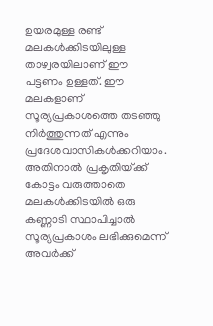ഉയരമുള്ള രണ്ട് മലകൾക്കിടയിലുള്ള താഴ്വരയിലാണ് ഈ പട്ടണം ഉള്ളത്. ഈ മലകളാണ് സൂര്യപ്രകാശത്തെ തടഞ്ഞു നിർത്തുന്നത് എന്നും പ്രദേശവാസികൾക്കറിയാം. അതിനാൽ പ്രകൃതിയ്‌ക്ക് കോട്ടം വരുത്താതെ മലകൾക്കിടയിൽ ഒരു കണ്ണാടി സ്ഥാപിച്ചാൽ സൂര്യപ്രകാശം ലഭിക്കുമെന്ന് അവർക്ക്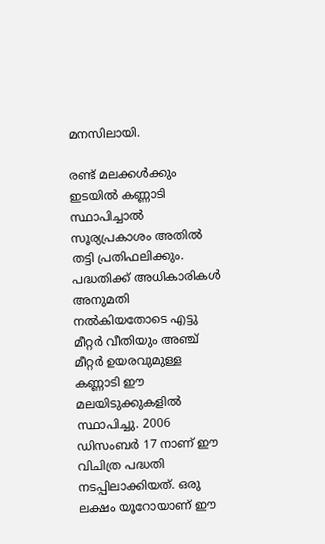മനസിലായി.

രണ്ട് മലക്കൾക്കും ഇടയിൽ കണ്ണാടി സ്ഥാപിച്ചാൽ സൂര്യപ്രകാശം അതിൽ തട്ടി പ്രതിഫലിക്കും. പദ്ധതിക്ക് അധികാരികൾ അനുമതി നൽകിയതോടെ എട്ടു മീറ്റർ വീതിയും അഞ്ച് മീറ്റർ ഉയരവുമുള്ള കണ്ണാടി ഈ മലയിടുക്കുകളിൽ സ്ഥാപിച്ചു. 2006 ഡിസംബർ 17 നാണ് ഈ വിചിത്ര പദ്ധതി നടപ്പിലാക്കിയത്. ഒരു ലക്ഷം യൂറോയാണ് ഈ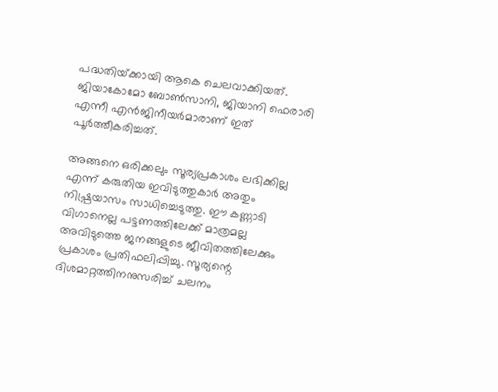പദ്ധതിയ്‌ക്കായി ആകെ ചെലവാക്കിയത്. ജിയാകോമോ ബോൺസാനി, ജിയാനി ഫെരാരി എന്നീ എൻജിനീയർമാരാണ് ഇത് പൂർത്തീകരിച്ചത്.

അങ്ങനെ ഒരിക്കലും സൂര്യപ്രകാശം ലഭിക്കില്ല എന്ന് കരുതിയ ഇവിടുത്തുകാർ അതും നിഷ്പ്രയാസം സാധിച്ചെടുത്തു. ഈ കണ്ണാടി വിഗാനെല്ല പട്ടണത്തിലേക്ക് മാത്രമല്ല അവിടുത്തെ ജനങ്ങളുടെ ജീവിതത്തിലേക്കും പ്രകാശം പ്രതിഫലിപ്പിച്ചു. സൂര്യന്റെ ദിശമാറ്റത്തിനനുസരിച്ച് ചലനം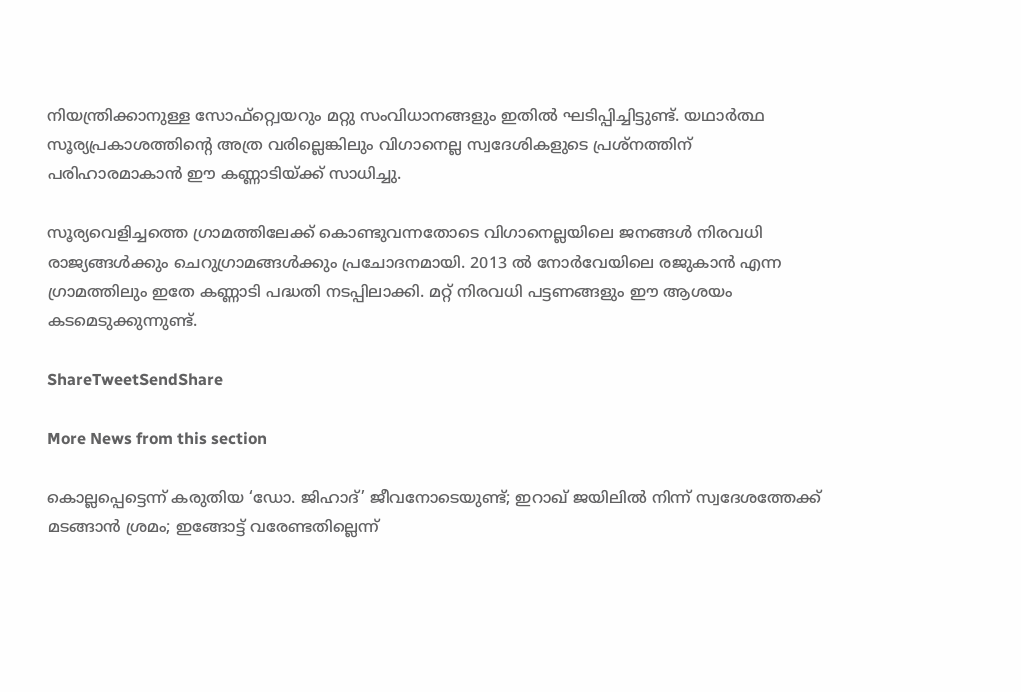നിയന്ത്രിക്കാനുള്ള സോഫ്‌റ്റ്വെയറും മറ്റു സംവിധാനങ്ങളും ഇതിൽ ഘടിപ്പിച്ചിട്ടുണ്ട്. യഥാർത്ഥ സൂര്യപ്രകാശത്തിന്റെ അത്ര വരില്ലെങ്കിലും വിഗാനെല്ല സ്വദേശികളുടെ പ്രശ്നത്തിന് പരിഹാരമാകാൻ ഈ കണ്ണാടിയ്‌ക്ക് സാധിച്ചു.

സൂര്യവെളിച്ചത്തെ ഗ്രാമത്തിലേക്ക് കൊണ്ടുവന്നതോടെ വിഗാനെല്ലയിലെ ജനങ്ങൾ നിരവധി രാജ്യങ്ങൾക്കും ചെറുഗ്രാമങ്ങൾക്കും പ്രചോദനമായി. 2013 ൽ നോർവേയിലെ രജുകാൻ എന്ന ഗ്രാമത്തിലും ഇതേ കണ്ണാടി പദ്ധതി നടപ്പിലാക്കി. മറ്റ് നിരവധി പട്ടണങ്ങളും ഈ ആശയം കടമെടുക്കുന്നുണ്ട്.

ShareTweetSendShare

More News from this section

കൊല്ലപ്പെട്ടെന്ന് കരുതിയ ‘ഡോ. ജിഹാദ്’ ജീവനോടെയുണ്ട്; ഇറാഖ് ജയിലിൽ നിന്ന് സ്വദേശത്തേക്ക് മടങ്ങാൻ ശ്രമം; ഇങ്ങോട്ട് വരേണ്ടതില്ലെന്ന്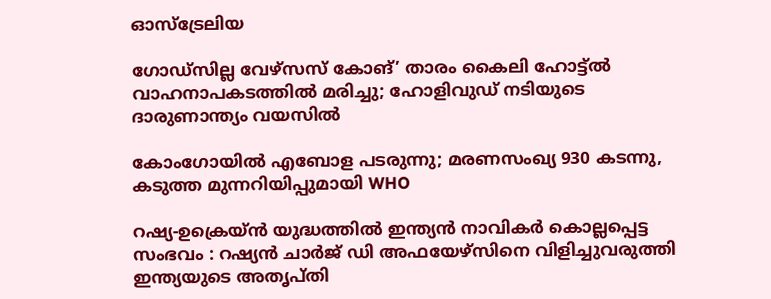ഓസ്ട്രേലിയ

ഗോഡ്സില്ല വേഴ്സസ് കോങ്’ താരം കൈലി ഹോട്ട്ല്‍ വാഹനാപകടത്തിൽ മരിച്ചു; ഹോളിവുഡ് നടിയുടെ ദാരുണാന്ത്യം വയസിൽ

കോംഗോയിൽ എബോള പടരുന്നു; മരണസംഖ്യ 930 കടന്നു, കടുത്ത മുന്നറിയിപ്പുമായി WHO

റഷ്യ-ഉക്രെയ്ൻ യുദ്ധത്തിൽ ഇന്ത്യൻ നാവികർ കൊല്ലപ്പെട്ട സംഭവം : റഷ്യൻ ചാർജ് ഡി അഫയേഴ്‌സിനെ വിളിച്ചുവരുത്തി ഇന്ത്യയുടെ അതൃപ്തി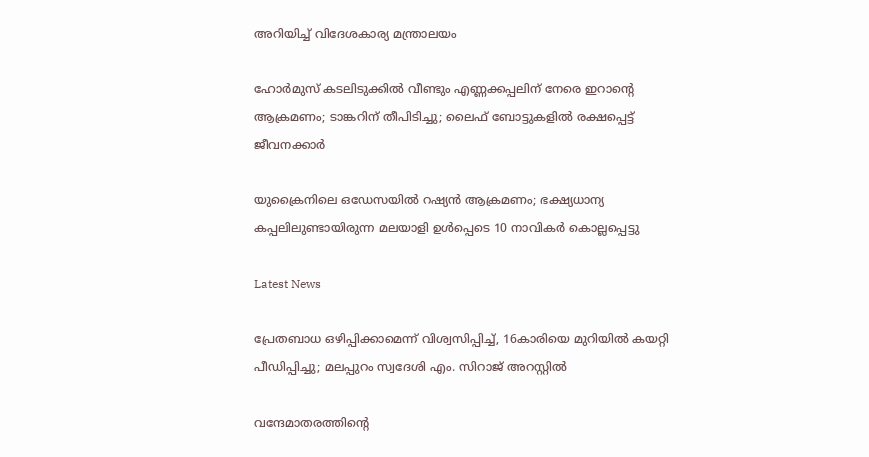അറിയിച്ച് വിദേശകാര്യ മന്ത്രാലയം

ഹോര്‍മുസ് കടലിടുക്കില്‍ വീണ്ടും എണ്ണക്കപ്പലിന് നേരെ ഇറാന്റെ ആക്രമണം; ടാങ്കറിന് തീപിടിച്ചു; ലൈഫ് ബോട്ടുകളില്‍ രക്ഷപ്പെട്ട് ജീവനക്കാര്‍

യുക്രൈനിലെ ഒഡേസയില്‍ റഷ്യന്‍ ആക്രമണം; ഭക്ഷ്യധാന്യ കപ്പലിലുണ്ടായിരുന്ന മലയാളി ഉള്‍പ്പെടെ 10 നാവികര്‍ കൊല്ലപ്പെട്ടു

Latest News

പ്രേതബാധ ഒഴിപ്പിക്കാമെന്ന് വിശ്വസിപ്പിച്ച്, 16കാരിയെ മുറിയിൽ കയറ്റി പീഡിപ്പിച്ചു; മലപ്പുറം സ്വദേശി എം. സിറാജ് അറസ്റ്റിൽ

വന്ദേമാതരത്തിന്റെ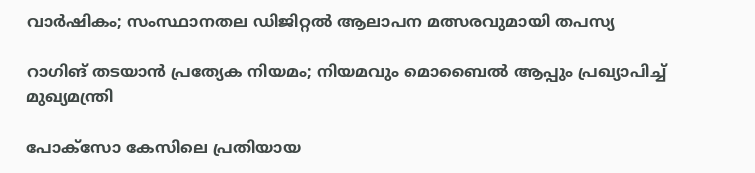വാർഷികം; സംസ്ഥാനതല ഡിജിറ്റൽ ആലാപന മത്സരവുമായി തപസ്യ

റാഗിങ് തടയാൻ പ്രത്യേക നിയമം; നിയമവും മൊബൈൽ ആപ്പും പ്രഖ്യാപിച്ച് മുഖ്യമന്ത്രി

പോക്സോ കേസിലെ പ്രതിയായ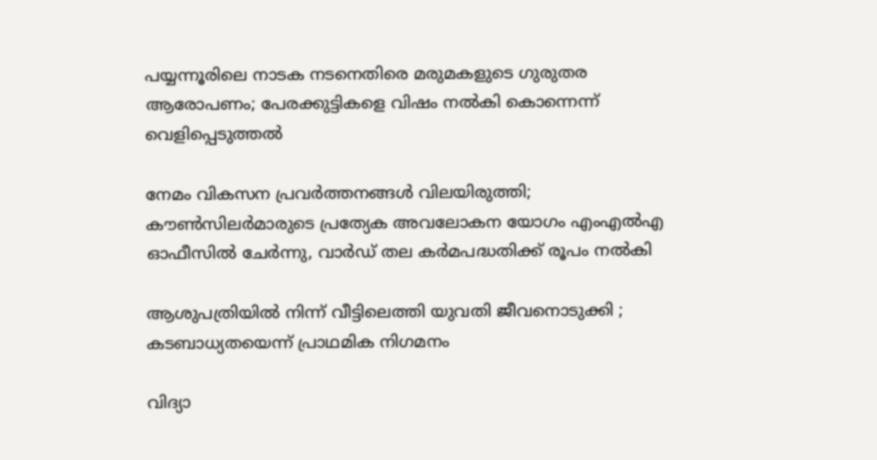പയ്യന്നൂരിലെ നാടക നടനെതിരെ മരുമകളുടെ ഗുരുതര ആരോപണം; പേരക്കുട്ടികളെ വിഷം നൽകി കൊന്നെന്ന് വെളിപ്പെടുത്തൽ

നേമം വികസന പ്രവർത്തനങ്ങൾ വിലയിരുത്തി; കൗൺസിലർമാരുടെ പ്രത്യേക അവലോകന യോഗം എംഎൽഎ ഓഫീസിൽ ചേർന്നു, വാർഡ് തല കർമപദ്ധതിക്ക് രൂപം നൽകി

ആശുപത്രിയിൽ നിന്ന് വീട്ടിലെത്തി യുവതി ജീവനൊടുക്കി ; കടബാധ്യതയെന്ന് പ്രാഥമിക നിഗമനം

വിദ്യാ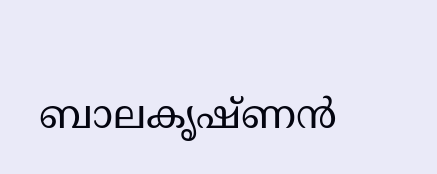ബാലകൃഷ്ണൻ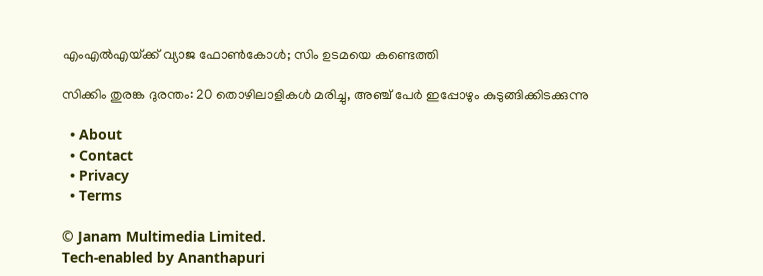എംഎൽഎയ്‌ക്ക് വ്യാജ ഫോൺകോൾ; സിം ഉടമയെ കണ്ടെത്തി

സിക്കിം തുരങ്ക ദുരന്തം: 20 തൊഴിലാളികൾ മരിച്ചു, അഞ്ച് പേർ ഇപ്പോഴും കുടുങ്ങിക്കിടക്കുന്നു

  • About
  • Contact
  • Privacy
  • Terms

© Janam Multimedia Limited.
Tech-enabled by Ananthapuri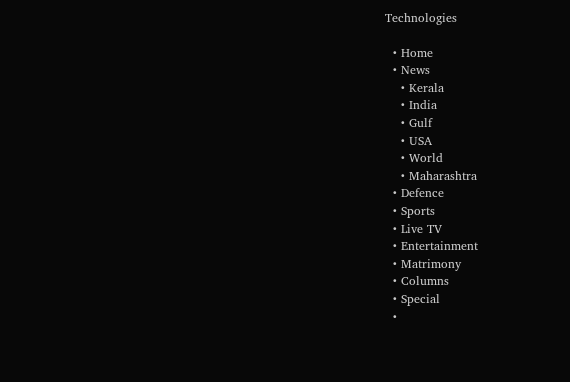Technologies

  • Home
  • News
    • Kerala
    • India
    • Gulf
    • USA
    • World
    • Maharashtra
  • Defence
  • Sports
  • Live TV
  • Entertainment
  • Matrimony
  • Columns
  • Special
  •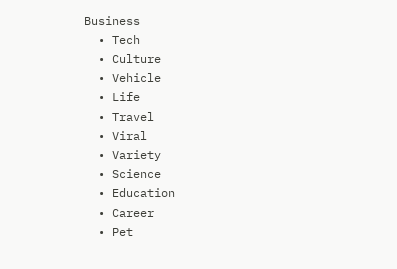Business
  • Tech
  • Culture
  • Vehicle
  • Life
  • Travel
  • Viral
  • Variety
  • Science
  • Education
  • Career
  • Pet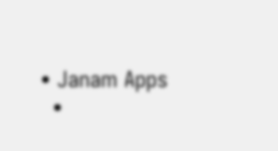• Janam Apps
  •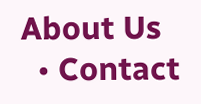About Us
  • Contact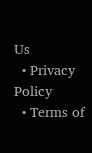Us
  • Privacy Policy
  • Terms of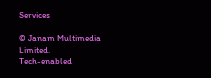Services

© Janam Multimedia Limited.
Tech-enabled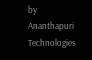by Ananthapuri Technologies